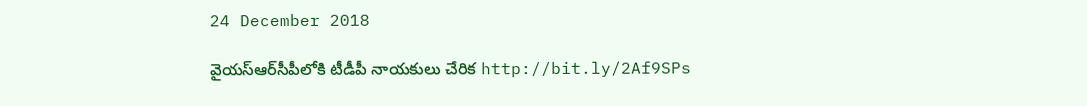24 December 2018

వైయస్‌ఆర్‌సీపీలోకి టీడీపీ నాయకులు చేరిక http://bit.ly/2Af9SPs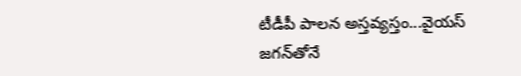టీడీపీ పాలన అస్తవ్యస్తం...వైయస్‌ జగన్‌తోనే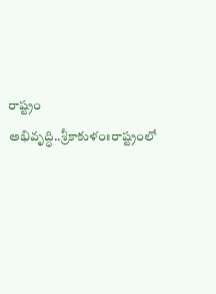రాష్ట్రం అభివృద్ధి..శ్రీకాకుళంఃరాష్ట్రంలో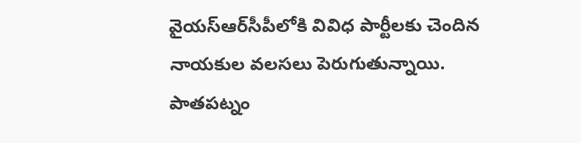వైయస్‌ఆర్‌సీపీలోకి వివిధ పార్టీలకు చెందిన నాయకుల వలసలు పెరుగుతున్నాయి. పాతపట్నం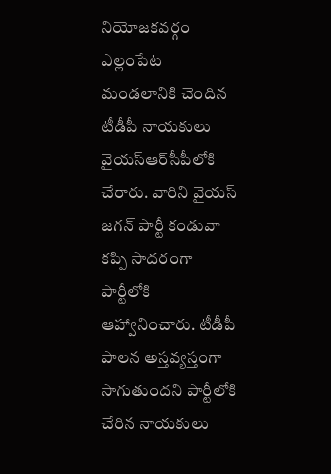నియోజకవర్గం ఎల్లంపేట మండలానికి చెందిన టీడీపీ నాయకులు వైయస్‌ఆర్‌సీపీలోకి చేరారు. వారిని వైయస్‌ జగన్‌ పార్టీ కండువా కప్పి సాదరంగా పార్టీలోకి ఆహ్వానించారు. టీడీపీ పాలన అస్తవ్యస్తంగా సాగుతుందని పార్టీలోకి చేరిన నాయకులు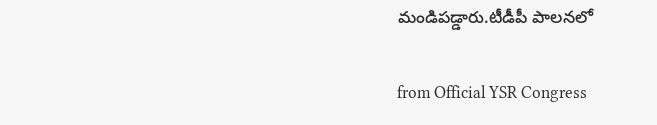మండిపడ్డారు.టీడీపీ పాలనలో

from Official YSR Congress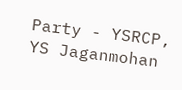Party - YSRCP, YS Jaganmohan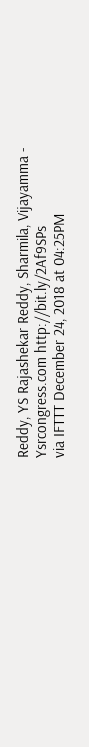Reddy, YS Rajashekar Reddy, Sharmila, Vijayamma - Ysrcongress.com http://bit.ly/2Af9SPs
via IFTTT December 24, 2018 at 04:25PM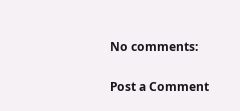No comments:

Post a Comment